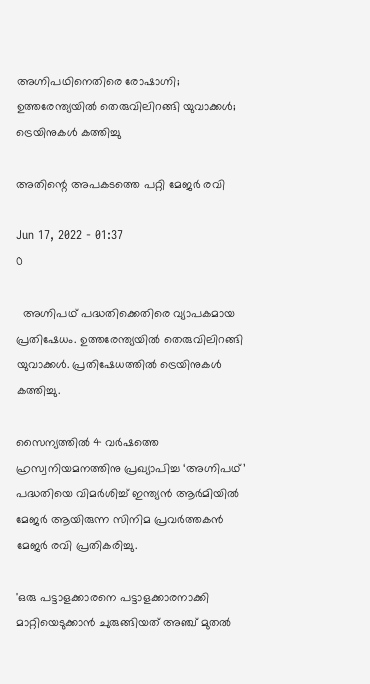അഗ്നിപഥിനെതിരെ രോഷാഗ്നി; ഉത്തരേന്ത്യയിൽ തെരുവിലിറങ്ങി യുവാക്കൾ; ട്രെയിനുകൾ കത്തിച്ചു

അതിന്റെ അപകടത്തെ പറ്റി മേജർ രവി

Jun 17, 2022 - 01:37
0

  അഗ്നിപഥ് പദ്ധതിക്കെതിരെ വ്യാപകമായ പ്രതിഷേധം. ഉത്തരേന്ത്യയിൽ തെരുവിലിറങ്ങി യുവാക്കൾ. പ്രതിഷേധത്തിൽ ട്രെയിനുകൾ കത്തിച്ചു.

സൈന്യത്തിൽ 4 വർഷത്തെ ഹ്രസ്വനിയമനത്തിനു പ്രഖ്യാപിച്ച ‘അഗ്നിപഥ്’ പദ്ധതിയെ വിമര്‍ശിച്ച് ഇന്ത്യൻ ആർമിയിൽ മേജർ ആയിരുന്ന സിനിമ പ്രവർത്തകൻ മേജര്‍ രവി പ്രതികരിച്ചു.

'ഒരു പട്ടാളക്കാരനെ പട്ടാളക്കാരനാക്കി മാറ്റിയെടുക്കാന്‍ ചുരുങ്ങിയത് അഞ്ച് മുതല്‍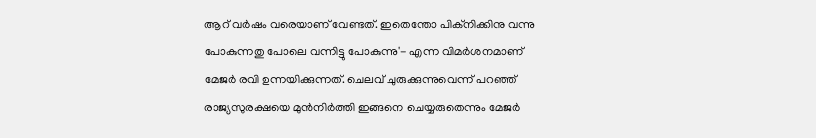ആറ് വര്‍ഷം വരെയാണ് വേണ്ടത്. ഇതെന്തോ പിക്നിക്കിനു വന്നു പോകുന്നതു പോലെ വന്നിട്ടു പോകുന്നു'- എന്ന വിമര്‍ശനമാണ് മേജര്‍ രവി ഉന്നയിക്കുന്നത്. ചെലവ് ചുരുക്കുന്നുവെന്ന് പറഞ്ഞ് രാജ്യസുരക്ഷയെ മുന്‍നിര്‍ത്തി ഇങ്ങനെ ചെയ്യരുതെന്നും മേജര്‍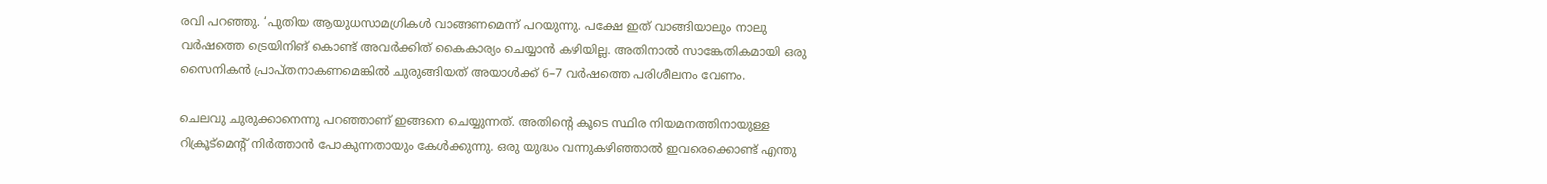രവി പറഞ്ഞു. ‘പുതിയ ആയുധസാമഗ്രികൾ വാങ്ങണമെന്ന് പറയുന്നു. പക്ഷേ ഇത് വാങ്ങിയാലും നാലു വർഷത്തെ ട്രെയിനിങ് കൊണ്ട് അവർക്കിത് കൈകാര്യം ചെയ്യാൻ കഴിയില്ല. അതിനാൽ സാങ്കേതികമായി ഒരു സൈനികൻ പ്രാപ്തനാകണമെങ്കിൽ ചുരുങ്ങിയത് അയാൾക്ക് 6–7 വർഷത്തെ പരിശീലനം വേണം.

ചെലവു ചുരുക്കാനെന്നു പറഞ്ഞാണ് ഇങ്ങനെ ചെയ്യുന്നത്. അതിന്റെ കൂടെ സ്ഥിര നിയമനത്തിനായുള്ള റിക്രൂട്മെന്റ് നിർത്താൻ പോകുന്നതായും കേൾക്കുന്നു. ഒരു യുദ്ധം വന്നുകഴിഞ്ഞാൽ ഇവരെക്കൊണ്ട് എന്തു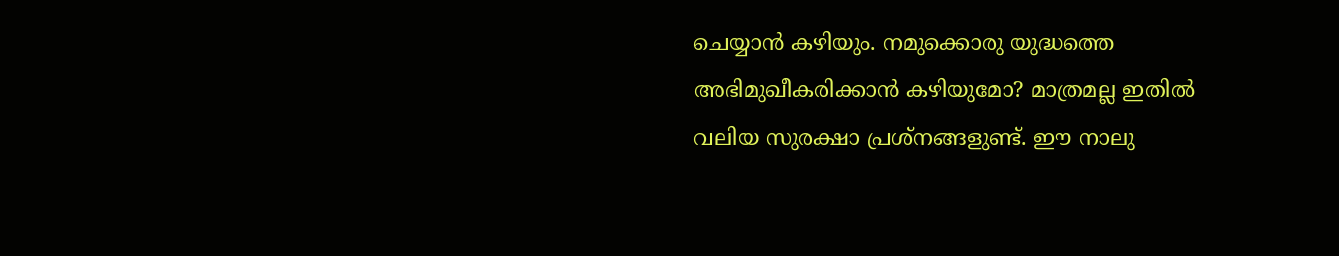ചെയ്യാൻ കഴിയും. നമുക്കൊരു യുദ്ധത്തെ അഭിമുഖീകരിക്കാൻ കഴിയുമോ? മാത്രമല്ല ഇതിൽ വലിയ സുരക്ഷാ പ്രശ്നങ്ങളുണ്ട്. ഈ നാലു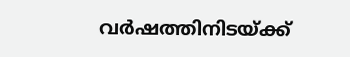വർഷത്തിനിടയ്ക്ക്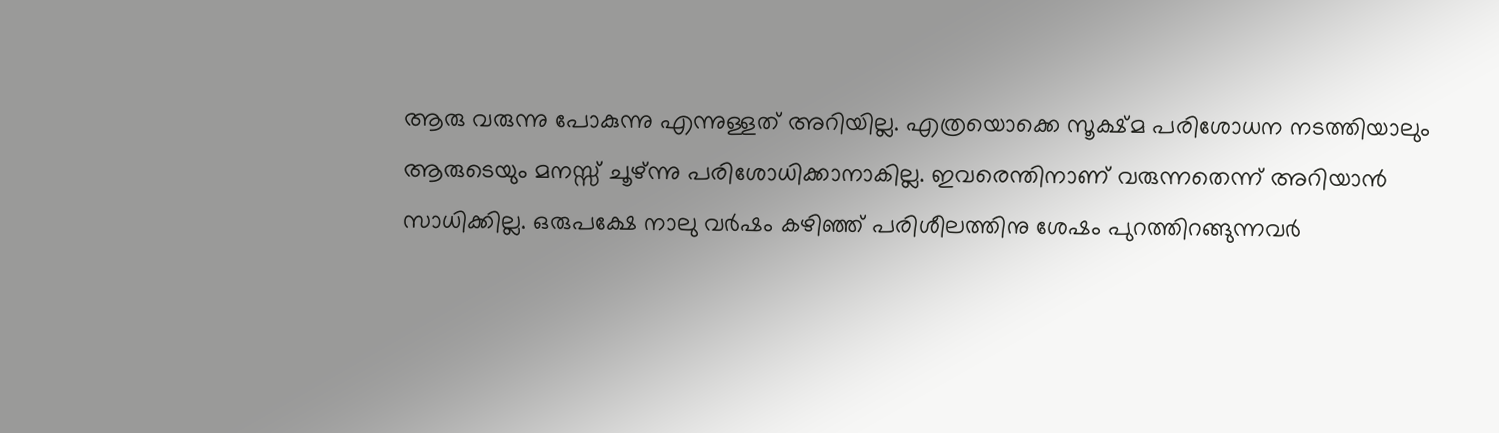ആരു വരുന്നു പോകുന്നു എന്നുള്ളത് അറിയില്ല. എത്രയൊക്കെ സൂക്ഷ്മ പരിശോധന നടത്തിയാലും ആരുടെയും മനസ്സ് ചൂഴ്ന്നു പരിശോധിക്കാനാകില്ല. ഇവരെന്തിനാണ് വരുന്നതെന്ന് അറിയാൻ സാധിക്കില്ല. ഒരുപക്ഷേ നാലു വർഷം കഴിഞ്ഞ് പരിശീലത്തിനു ശേഷം പുറത്തിറങ്ങുന്നവർ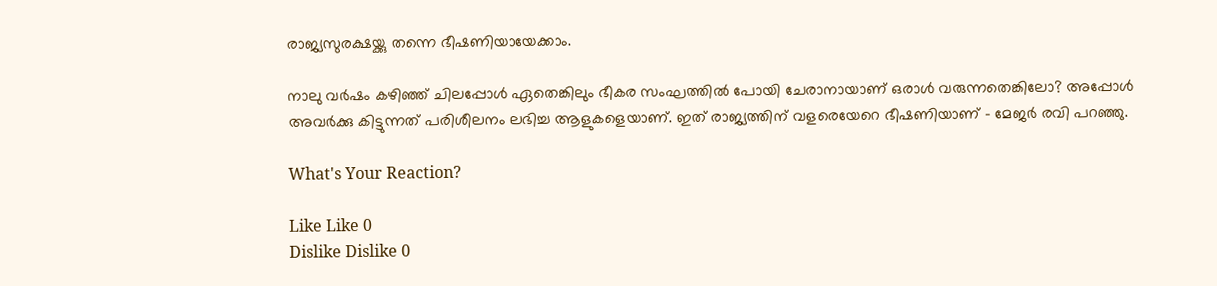രാജ്യസുരക്ഷയ്ക്കു തന്നെ ഭീഷണിയായേക്കാം.

നാലു വർഷം കഴിഞ്ഞ് ചിലപ്പോൾ ഏതെങ്കിലും ഭീകര സംഘത്തിൽ പോയി ചേരാനായാണ് ഒരാൾ വരുന്നതെങ്കിലോ? അപ്പോൾ അവർക്കു കിട്ടുന്നത് പരിശീലനം ലഭിച്ച ആളുകളെയാണ്. ഇത് രാജ്യത്തിന് വളരെയേറെ ഭീഷണിയാണ് – മേജർ രവി പറഞ്ഞു.

What's Your Reaction?

Like Like 0
Dislike Dislike 0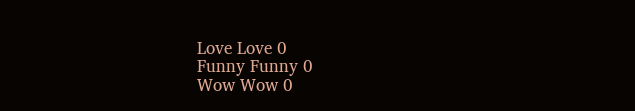Love Love 0
Funny Funny 0
Wow Wow 0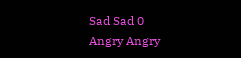Sad Sad 0
Angry Angry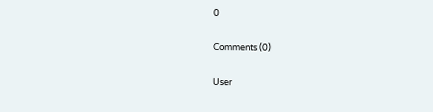0

Comments (0)

User